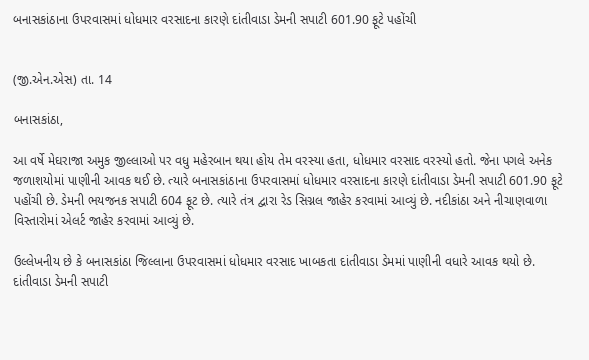બનાસકાંઠાના ઉપરવાસમાં ધોધમાર વરસાદના કારણે દાંતીવાડા ડેમની સપાટી 601.90 ફૂટે પહોંચી


(જી.એન.એસ) તા. 14

બનાસકાંઠા,

આ વર્ષે મેઘરાજા અમુક જીલ્લાઓ પર વધુ મહેરબાન થયા હોય તેમ વરસ્યા હતા, ધોધમાર વરસાદ વરસ્યો હતો. જેના પગલે અનેક જળાશયોમાં પાણીની આવક થઈ છે. ત્યારે બનાસકાંઠાના ઉપરવાસમાં ધોધમાર વરસાદના કારણે દાંતીવાડા ડેમની સપાટી 601.90 ફૂટે પહોંચી છે. ડેમની ભયજનક સપાટી 604 ફૂટ છે. ત્યારે તંત્ર દ્વારા રેડ સિગ્નલ જાહેર કરવામાં આવ્યું છે. નદીકાંઠા અને નીચાણવાળા વિસ્તારોમાં એલર્ટ જાહેર કરવામાં આવ્યું છે.

ઉલ્લેખનીય છે કે બનાસકાંઠા જિલ્લાના ઉપરવાસમાં ધોધમાર વરસાદ ખાબકતા દાંતીવાડા ડેમમાં પાણીની વધારે આવક થયો છે. દાંતીવાડા ડેમની સપાટી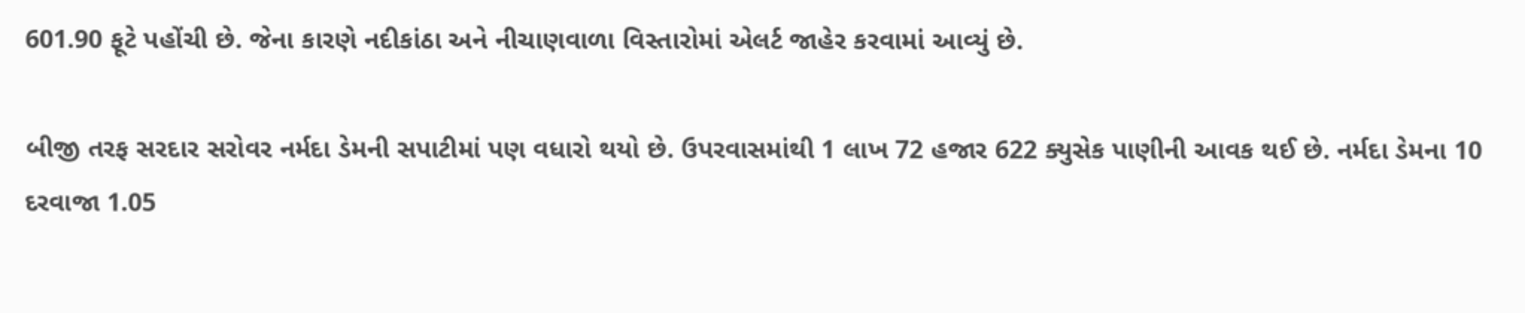601.90 ફૂટે પહોંચી છે. જેના કારણે નદીકાંઠા અને નીચાણવાળા વિસ્તારોમાં એલર્ટ જાહેર કરવામાં આવ્યું છે.

બીજી તરફ સરદાર સરોવર નર્મદા ડેમની સપાટીમાં પણ વધારો થયો છે. ઉપરવાસમાંથી 1 લાખ 72 હજાર 622 ક્યુસેક પાણીની આવક થઈ છે. નર્મદા ડેમના 10 દરવાજા 1.05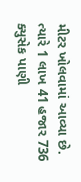મીટર ખોલવામાં આવ્યા છે. ત્યારે 1 લાખ 41 હજાર 736 ક્યુસેક પાણી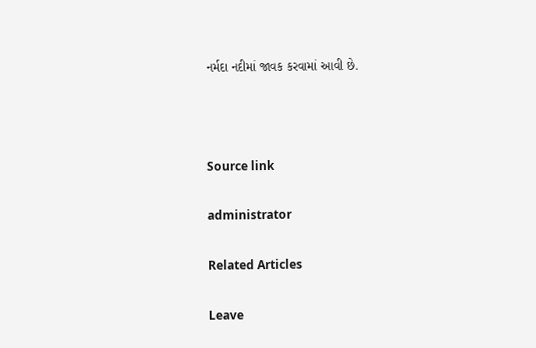નર્મદા નદીમાં જાવક કરવામાં આવી છે.



Source link

administrator

Related Articles

Leave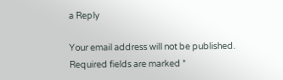a Reply

Your email address will not be published. Required fields are marked *